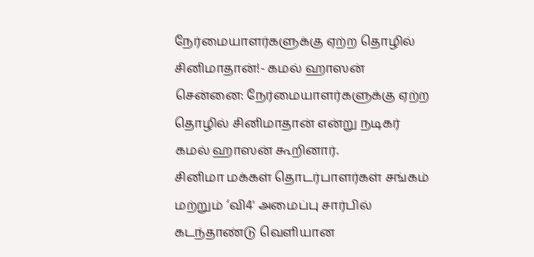நேர்மையாளர்களுக்கு ஏற்ற தொழில் சினிமாதான்!- கமல் ஹாஸன்
சென்னை: நேர்மையாளர்களுக்கு ஏற்ற தொழில் சினிமாதான் என்று நடிகர் கமல் ஹாஸன் கூறினார்.
சினிமா மக்கள் தொடர்பாளர்கள் சங்கம் மற்றும் ‘வி4' அமைப்பு சார்பில் கடந்தாண்டு வெளியான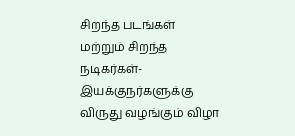சிறந்த படங்கள் மற்றும் சிறந்த நடிகர்கள்-இயக்குநர்களுக்கு விருது வழங்கும் விழா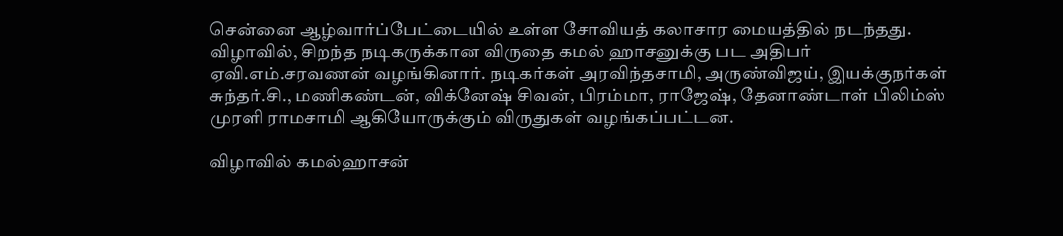சென்னை ஆழ்வார்ப்பேட்டையில் உள்ள சோவியத் கலாசார மையத்தில் நடந்தது.
விழாவில், சிறந்த நடிகருக்கான விருதை கமல் ஹாசனுக்கு பட அதிபர் ஏவி.எம்.சரவணன் வழங்கினார். நடிகர்கள் அரவிந்தசாமி, அருண்விஜய், இயக்குநர்கள் சுந்தர்.சி., மணிகண்டன், விக்னேஷ் சிவன், பிரம்மா, ராஜேஷ், தேனாண்டாள் பிலிம்ஸ் முரளி ராமசாமி ஆகியோருக்கும் விருதுகள் வழங்கப்பட்டன.

விழாவில் கமல்ஹாசன்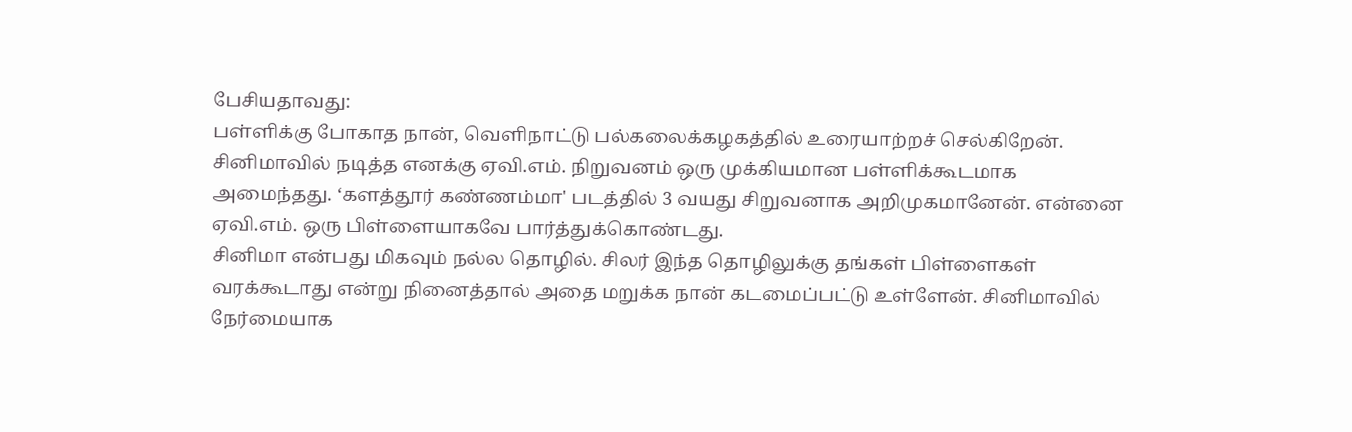பேசியதாவது:
பள்ளிக்கு போகாத நான், வெளிநாட்டு பல்கலைக்கழகத்தில் உரையாற்றச் செல்கிறேன். சினிமாவில் நடித்த எனக்கு ஏவி.எம். நிறுவனம் ஒரு முக்கியமான பள்ளிக்கூடமாக அமைந்தது. ‘களத்தூர் கண்ணம்மா' படத்தில் 3 வயது சிறுவனாக அறிமுகமானேன். என்னை ஏவி.எம். ஒரு பிள்ளையாகவே பார்த்துக்கொண்டது.
சினிமா என்பது மிகவும் நல்ல தொழில். சிலர் இந்த தொழிலுக்கு தங்கள் பிள்ளைகள் வரக்கூடாது என்று நினைத்தால் அதை மறுக்க நான் கடமைப்பட்டு உள்ளேன். சினிமாவில் நேர்மையாக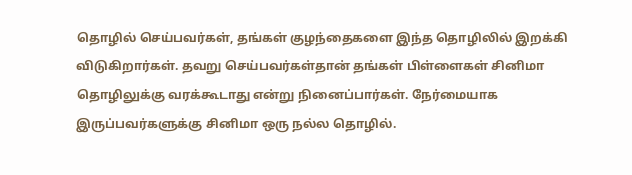தொழில் செய்பவர்கள், தங்கள் குழந்தைகளை இந்த தொழிலில் இறக்கி விடுகிறார்கள். தவறு செய்பவர்கள்தான் தங்கள் பிள்ளைகள் சினிமா தொழிலுக்கு வரக்கூடாது என்று நினைப்பார்கள். நேர்மையாக இருப்பவர்களுக்கு சினிமா ஒரு நல்ல தொழில்.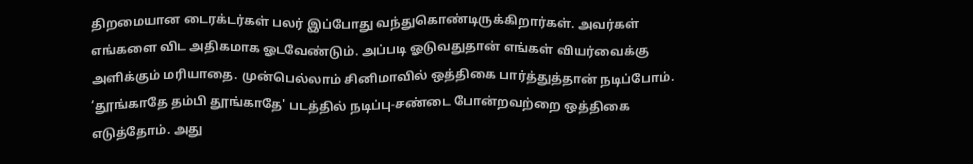திறமையான டைரக்டர்கள் பலர் இப்போது வந்துகொண்டிருக்கிறார்கள். அவர்கள் எங்களை விட அதிகமாக ஓடவேண்டும். அப்படி ஓடுவதுதான் எங்கள் வியர்வைக்கு அளிக்கும் மரியாதை. முன்பெல்லாம் சினிமாவில் ஒத்திகை பார்த்துத்தான் நடிப்போம்.
‘தூங்காதே தம்பி தூங்காதே' படத்தில் நடிப்பு-சண்டை போன்றவற்றை ஒத்திகை எடுத்தோம். அது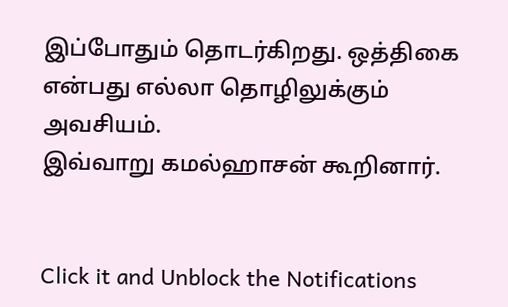இப்போதும் தொடர்கிறது. ஒத்திகை என்பது எல்லா தொழிலுக்கும் அவசியம்.
இவ்வாறு கமல்ஹாசன் கூறினார்.


Click it and Unblock the Notifications